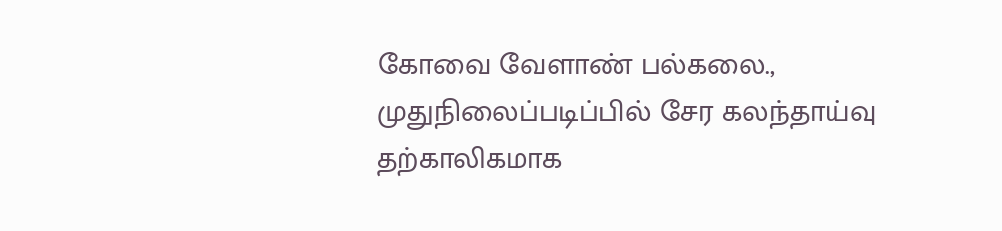கோவை வேளாண் பல்கலை., முதுநிலைப்படிப்பில் சேர கலந்தாய்வு தற்காலிகமாக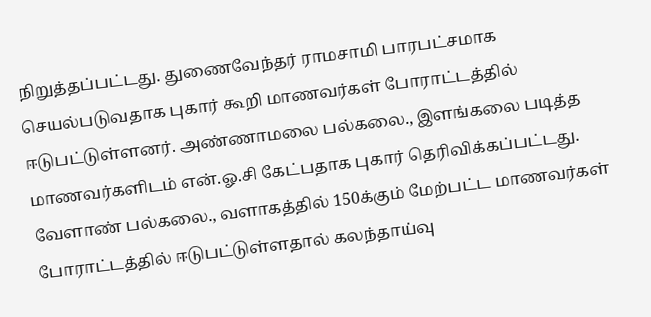நிறுத்தப்பட்டது. துணைவேந்தர் ராமசாமி பாரபட்சமாக செயல்படுவதாக புகார் கூறி மாணவர்கள் போராட்டத்தில் ஈடுபட்டுள்ளனர். அண்ணாமலை பல்கலை., இளங்கலை படித்த மாணவர்களிடம் என்.ஓ.சி கேட்பதாக புகார் தெரிவிக்கப்பட்டது. வேளாண் பல்கலை., வளாகத்தில் 150க்கும் மேற்பட்ட மாணவர்கள் போராட்டத்தில் ஈடுபட்டுள்ளதால் கலந்தாய்வு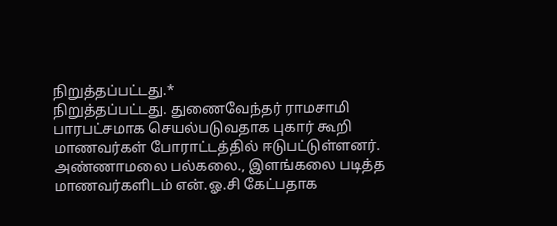நிறுத்தப்பட்டது.*
நிறுத்தப்பட்டது. துணைவேந்தர் ராமசாமி பாரபட்சமாக செயல்படுவதாக புகார் கூறி மாணவர்கள் போராட்டத்தில் ஈடுபட்டுள்ளனர். அண்ணாமலை பல்கலை., இளங்கலை படித்த மாணவர்களிடம் என்.ஓ.சி கேட்பதாக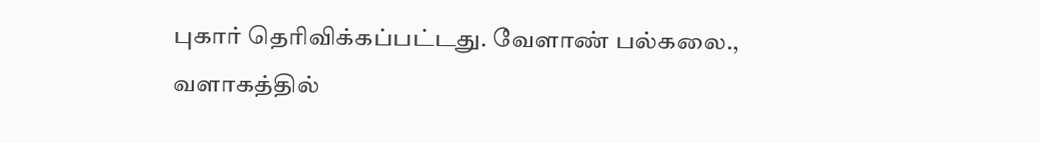புகார் தெரிவிக்கப்பட்டது. வேளாண் பல்கலை., வளாகத்தில்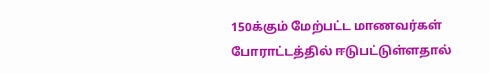150க்கும் மேற்பட்ட மாணவர்கள் போராட்டத்தில் ஈடுபட்டுள்ளதால்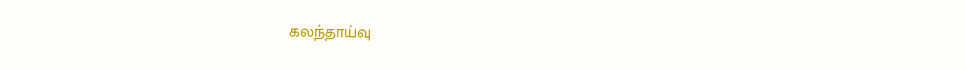கலந்தாய்வு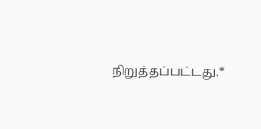நிறுத்தப்பட்டது.*